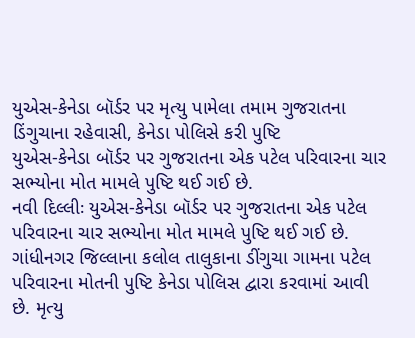યુએસ-કેનેડા બૉર્ડર પર મૃત્યુ પામેલા તમામ ગુજરાતના ડિંગુચાના રહેવાસી, કેનેડા પોલિસે કરી પુષ્ટિ
યુએસ-કેનેડા બૉર્ડર પર ગુજરાતના એક પટેલ પરિવારના ચાર સભ્યોના મોત મામલે પુષ્ટિ થઈ ગઈ છે.
નવી દિલ્લીઃ યુએસ-કેનેડા બૉર્ડર પર ગુજરાતના એક પટેલ પરિવારના ચાર સભ્યોના મોત મામલે પુષ્ટિ થઈ ગઈ છે. ગાંધીનગર જિલ્લાના કલોલ તાલુકાના ડીંગુચા ગામના પટેલ પરિવારના મોતની પુષ્ટિ કેનેડા પોલિસ દ્વારા કરવામાં આવી છે. મૃત્યુ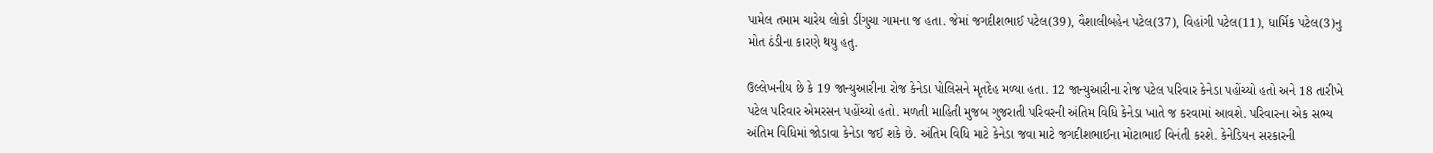પામેલ તમામ ચારેય લોકો ડીંગુચા ગામના જ હતા. જેમાં જગદીશભાઈ પટેલ(39), વૈશાલીબહેન પટેલ(37), વિહાંગી પટેલ(11), ધાર્મિક પટેલ(3)નુ મોત ઠંડીના કારણે થયુ હતુ.

ઉલ્લેખનીય છે કે 19 જાન્યુઆરીના રોજ કેનેડા પોલિસને મૃતદેહ મળ્યા હતા. 12 જાન્યુઆરીના રોજ પટેલ પરિવાર કેનેડા પહોંચ્યો હતો અને 18 તારીખે પટેલ પરિવાર એમરસન પહોંચ્યો હતો. મળતી માહિતી મુજબ ગુજરાતી પરિવરની અંતિમ વિધિ કેનેડા ખાતે જ કરવામાં આવશે. પરિવારના એક સભ્ય અંતિમ વિધિમાં જોડાવા કેનેડા જઈ શકે છે. અંતિમ વિધિ માટે કેનેડા જવા માટે જગદીશભાઈના મોટાભાઈ વિનંતી કરશે. કેનેડિયન સરકારની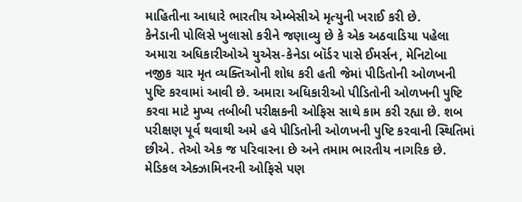માહિતીના આધારે ભારતીય એમ્બેસીએ મૃત્યુની ખરાઈ કરી છે.
કેનેડાની પોલિસે ખુલાસો કરીને જણાવ્યુ છે કે એક અઠવાડિયા પહેલા અમારા અધિકારીઓએ યુએસ-કેનેડા બૉર્ડર પાસે ઈમર્સન, મેનિટોબા નજીક ચાર મૃત વ્યક્તિઓની શોધ કરી હતી જેમાં પીડિતોની ઓળખની પુષ્ટિ કરવામાં આવી છે. અમારા અધિકારીઓ પીડિતોની ઓળખની પુષ્ટિ કરવા માટે મુખ્ય તબીબી પરીક્ષકની ઓફિસ સાથે કામ કરી રહ્યા છે. શબ પરીક્ષણ પૂર્વ થવાથી અમે હવે પીડિતોની ઓળખની પુષ્ટિ કરવાની સ્થિતિમાં છીએ. તેઓ એક જ પરિવારના છે અને તમામ ભારતીય નાગરિક છે.
મેડિકલ એક્ઝામિનરની ઓફિસે પણ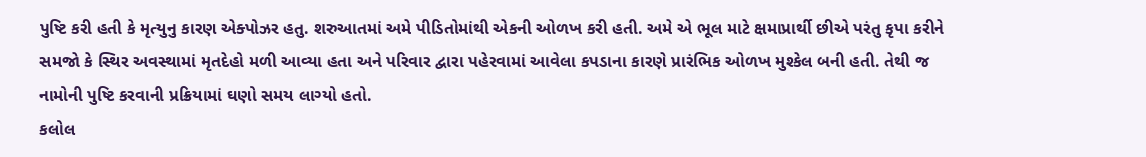પુષ્ટિ કરી હતી કે મૃત્યુનુ કારણ એક્પોઝર હતુ. શરુઆતમાં અમે પીડિતોમાંથી એકની ઓળખ કરી હતી. અમે એ ભૂલ માટે ક્ષમાપ્રાર્થી છીએ પરંતુ કૃપા કરીને સમજો કે સ્થિર અવસ્થામાં મૃતદેહો મળી આવ્યા હતા અને પરિવાર દ્વારા પહેરવામાં આવેલા કપડાના કારણે પ્રારંભિક ઓળખ મુશ્કેલ બની હતી. તેથી જ નામોની પુષ્ટિ કરવાની પ્રક્રિયામાં ઘણો સમય લાગ્યો હતો.
કલોલ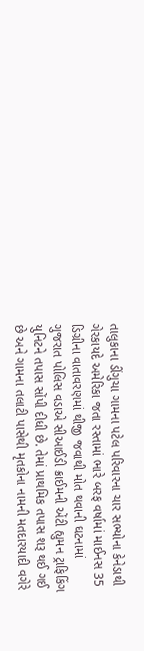તાલુકાના ડીંગુચા ગામના પટેલ પરિવારના ચાર સભ્યોના કેનેડાથી ગેરકાયદે અમેરિકા જતા રસ્તામાં ભારે બરફ વર્ષામાં માઈનસ 35 ડિગ્રીના વાતાવરણમાં થીજી જવાથી મોત થવાની ઘટનામાં ગુજરાત પોલિસ વડાએ સીઆઈડી ક્રાઈમની એંટી હ્યુમન ટ્રાફિકિંગ યુનિટને તપાસ સોંપી દીધી છે. તેમાં પ્રાથમિક તપાસ શરૂ થઈ ગઈ છે અને ગામના તલાટી પાસેથી મૃતકોના નામની મતદારયાદી વગેરે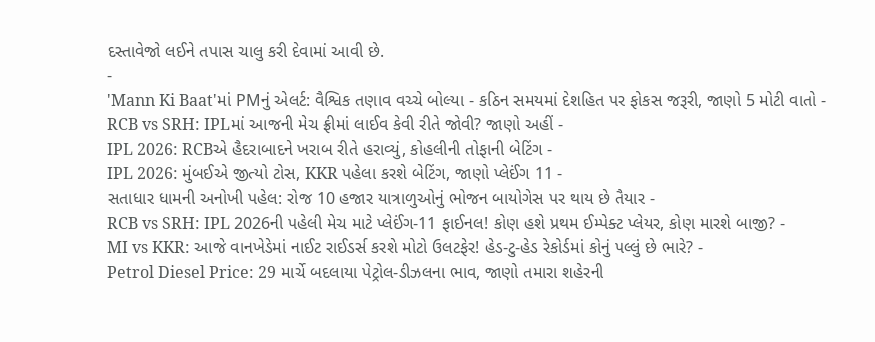દસ્તાવેજો લઈને તપાસ ચાલુ કરી દેવામાં આવી છે.
-
'Mann Ki Baat'માં PMનું એલર્ટ: વૈશ્વિક તણાવ વચ્ચે બોલ્યા - કઠિન સમયમાં દેશહિત પર ફોકસ જરૂરી, જાણો 5 મોટી વાતો -
RCB vs SRH: IPLમાં આજની મેચ ફ્રીમાં લાઈવ કેવી રીતે જોવી? જાણો અહીં -
IPL 2026: RCBએ હૈદરાબાદને ખરાબ રીતે હરાવ્યું, કોહલીની તોફાની બેટિંગ -
IPL 2026: મુંબઈએ જીત્યો ટોસ, KKR પહેલા કરશે બેટિંગ, જાણો પ્લેઈંગ 11 -
સતાધાર ધામની અનોખી પહેલ: રોજ 10 હજાર યાત્રાળુઓનું ભોજન બાયોગેસ પર થાય છે તૈયાર -
RCB vs SRH: IPL 2026ની પહેલી મેચ માટે પ્લેઈંગ-11 ફાઈનલ! કોણ હશે પ્રથમ ઈમ્પેક્ટ પ્લેયર, કોણ મારશે બાજી? -
MI vs KKR: આજે વાનખેડેમાં નાઈટ રાઈડર્સ કરશે મોટો ઉલટફેર! હેડ-ટુ-હેડ રેકોર્ડમાં કોનું પલ્લું છે ભારે? -
Petrol Diesel Price: 29 માર્ચે બદલાયા પેટ્રોલ-ડીઝલના ભાવ, જાણો તમારા શહેરની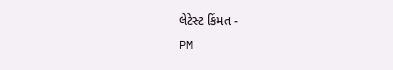લેટેસ્ટ કિંમત -
PM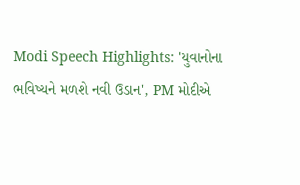Modi Speech Highlights: 'યુવાનોના ભવિષ્યને મળશે નવી ઉડાન', PM મોદીએ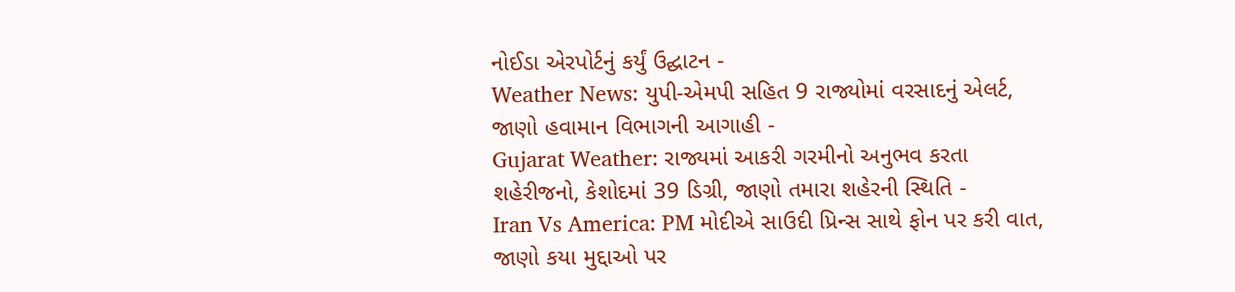નોઈડા એરપોર્ટનું કર્યું ઉદ્ઘાટન -
Weather News: યુપી-એમપી સહિત 9 રાજ્યોમાં વરસાદનું એલર્ટ, જાણો હવામાન વિભાગની આગાહી -
Gujarat Weather: રાજ્યમાં આકરી ગરમીનો અનુભવ કરતા શહેરીજનો, કેશોદમાં 39 ડિગ્રી, જાણો તમારા શહેરની સ્થિતિ -
Iran Vs America: PM મોદીએ સાઉદી પ્રિન્સ સાથે ફોન પર કરી વાત, જાણો કયા મુદ્દાઓ પર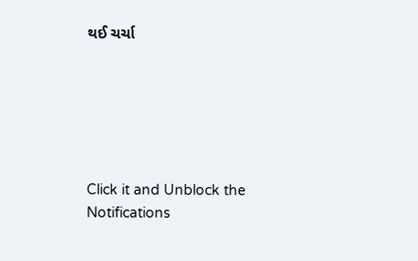થઈ ચર્ચા






Click it and Unblock the Notifications